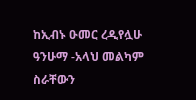ከኢብኑ ዑመር ረዲየሏሁ ዓንሁማ -አላህ መልካም ስራቸውን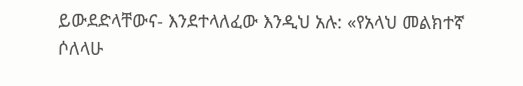ይውደድላቸውና- እንደተላለፈው እንዲህ አሉ: «የአላህ መልክተኛ ሶለላሁ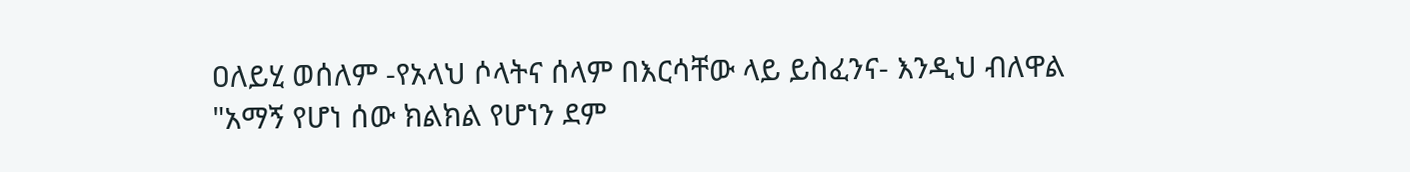ዐለይሂ ወሰለም -የአላህ ሶላትና ሰላም በእርሳቸው ላይ ይስፈንና- እንዲህ ብለዋል "አማኝ የሆነ ሰው ክልክል የሆነን ደም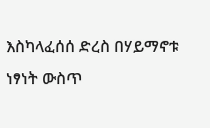እስካላፈሰሰ ድረስ በሃይማኖቱ ነፃነት ውስጥ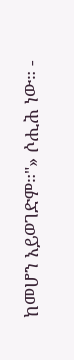ከመሆን አይወገድም።"» ሶሒሕ ነው። -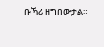ቡኻሪ ዘግበውታል።